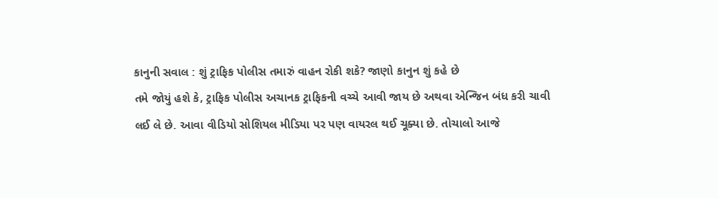કાનુની સવાલ : શું ટ્રાફિક પોલીસ તમારું વાહન રોકી શકે? જાણો કાનુન શું કહે છે
તમે જોયું હશે કે, ટ્રાફિક પોલીસ અચાનક ટ્રાફિકની વચ્ચે આવી જાય છે અથવા એન્જિન બંધ કરી ચાવી લઈ લે છે. આવા વીડિયો સોશિયલ મીડિયા પર પણ વાયરલ થઈ ચૂક્યા છે. તોચાલો આજે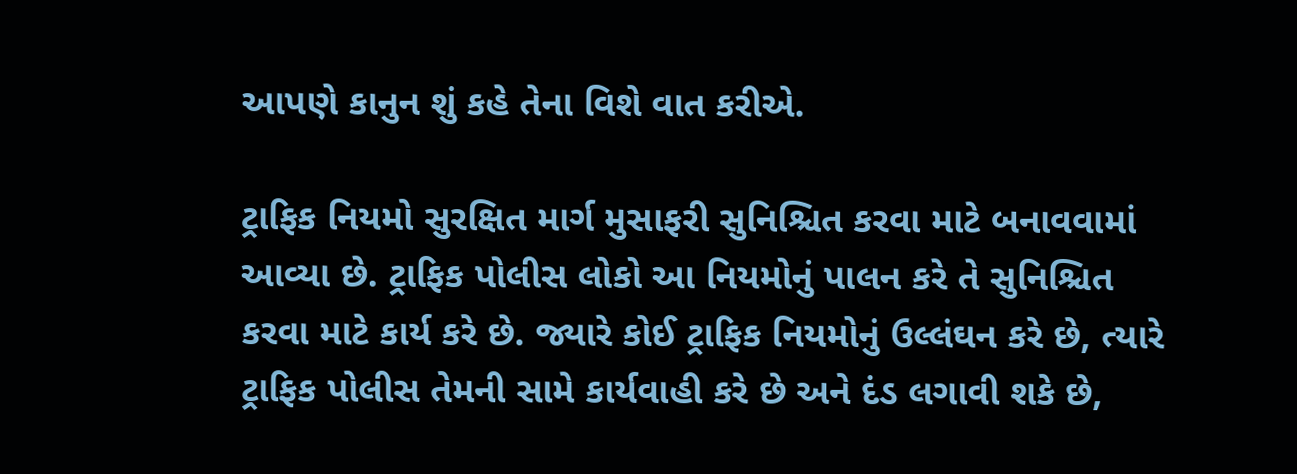આપણે કાનુન શું કહે તેના વિશે વાત કરીએ.

ટ્રાફિક નિયમો સુરક્ષિત માર્ગ મુસાફરી સુનિશ્ચિત કરવા માટે બનાવવામાં આવ્યા છે. ટ્રાફિક પોલીસ લોકો આ નિયમોનું પાલન કરે તે સુનિશ્ચિત કરવા માટે કાર્ય કરે છે. જ્યારે કોઈ ટ્રાફિક નિયમોનું ઉલ્લંઘન કરે છે, ત્યારે ટ્રાફિક પોલીસ તેમની સામે કાર્યવાહી કરે છે અને દંડ લગાવી શકે છે,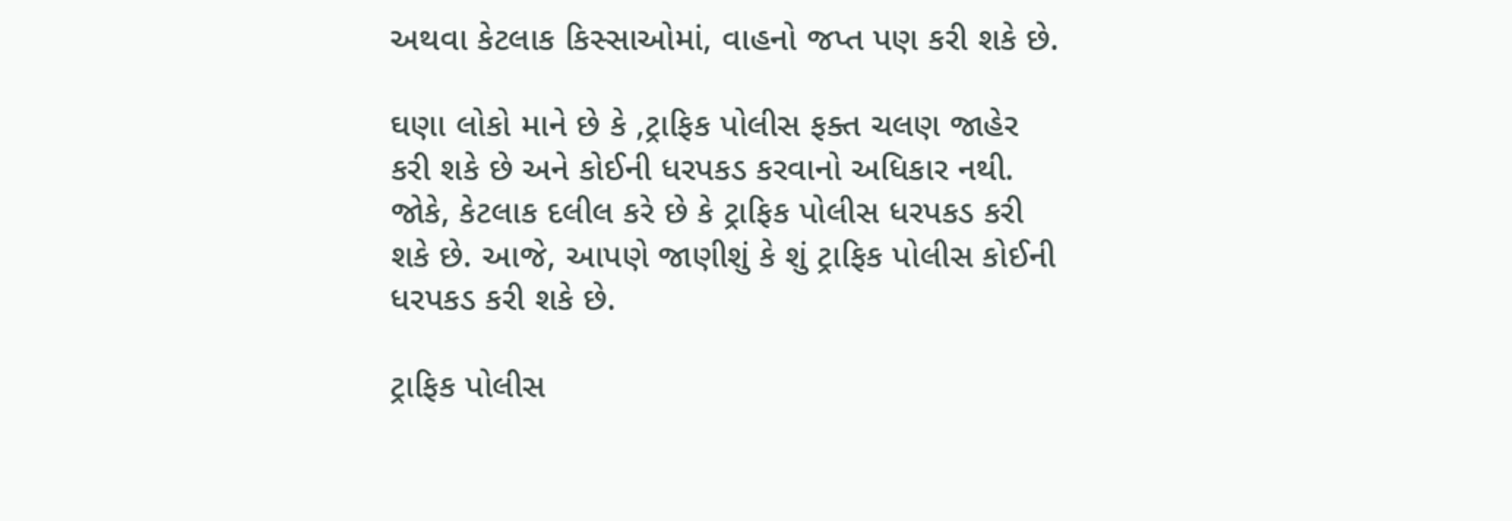અથવા કેટલાક કિસ્સાઓમાં, વાહનો જપ્ત પણ કરી શકે છે.

ઘણા લોકો માને છે કે ,ટ્રાફિક પોલીસ ફક્ત ચલણ જાહેર કરી શકે છે અને કોઈની ધરપકડ કરવાનો અધિકાર નથી. જોકે, કેટલાક દલીલ કરે છે કે ટ્રાફિક પોલીસ ધરપકડ કરી શકે છે. આજે, આપણે જાણીશું કે શું ટ્રાફિક પોલીસ કોઈની ધરપકડ કરી શકે છે.

ટ્રાફિક પોલીસ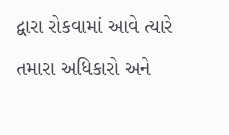દ્વારા રોકવામાં આવે ત્યારે તમારા અધિકારો અને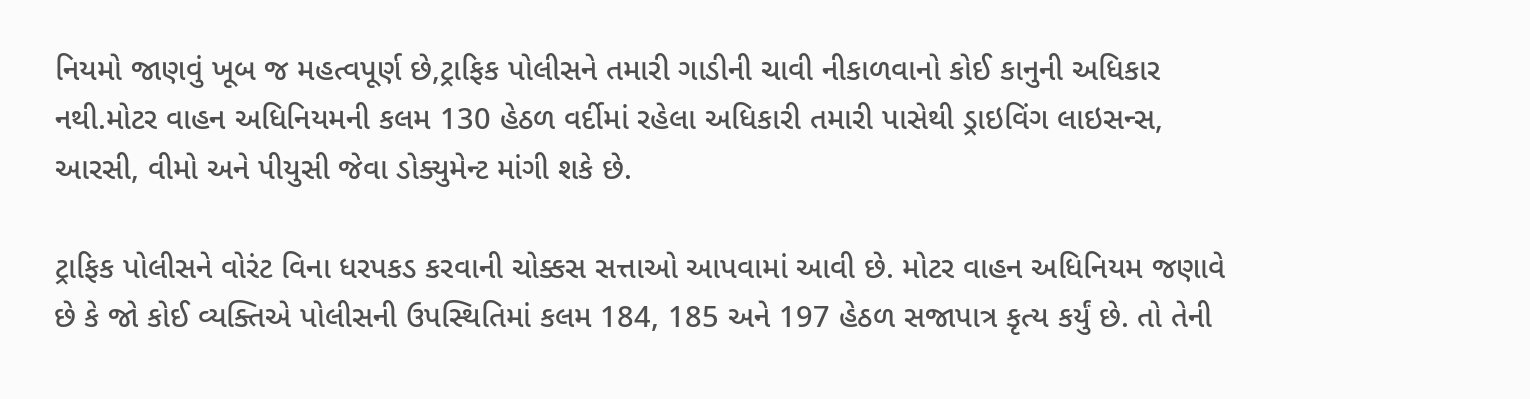નિયમો જાણવું ખૂબ જ મહત્વપૂર્ણ છે,ટ્રાફિક પોલીસને તમારી ગાડીની ચાવી નીકાળવાનો કોઈ કાનુની અધિકાર નથી.મોટર વાહન અધિનિયમની કલમ 130 હેઠળ વર્દીમાં રહેલા અધિકારી તમારી પાસેથી ડ્રાઇવિંગ લાઇસન્સ, આરસી, વીમો અને પીયુસી જેવા ડોક્યુમેન્ટ માંગી શકે છે.

ટ્રાફિક પોલીસને વોરંટ વિના ધરપકડ કરવાની ચોક્કસ સત્તાઓ આપવામાં આવી છે. મોટર વાહન અધિનિયમ જણાવે છે કે જો કોઈ વ્યક્તિએ પોલીસની ઉપસ્થિતિમાં કલમ 184, 185 અને 197 હેઠળ સજાપાત્ર કૃત્ય કર્યું છે. તો તેની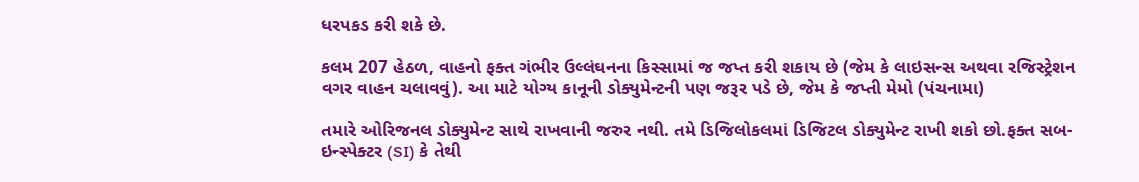ધરપકડ કરી શકે છે.

કલમ 207 હેઠળ, વાહનો ફક્ત ગંભીર ઉલ્લંઘનના કિસ્સામાં જ જપ્ત કરી શકાય છે (જેમ કે લાઇસન્સ અથવા રજિસ્ટ્રેશન વગર વાહન ચલાવવું). આ માટે યોગ્ય કાનૂની ડોક્યુમેન્ટની પણ જરૂર પડે છે, જેમ કે જપ્તી મેમો (પંચનામા)

તમારે ઓરિજનલ ડોક્યુમેન્ટ સાથે રાખવાની જરુર નથી. તમે ડિજિલોકલમાં ડિજિટલ ડોક્યુમેન્ટ રાખી શકો છો.ફક્ત સબ-ઇન્સ્પેક્ટર (SI) કે તેથી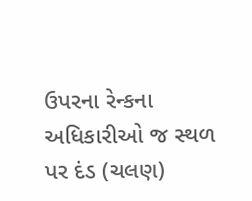ઉપરના રેન્કના અધિકારીઓ જ સ્થળ પર દંડ (ચલણ)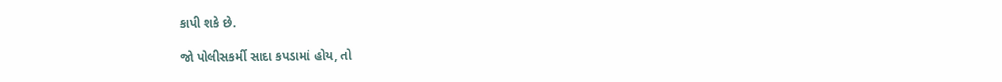કાપી શકે છે.

જો પોલીસકર્મી સાદા કપડામાં હોય, તો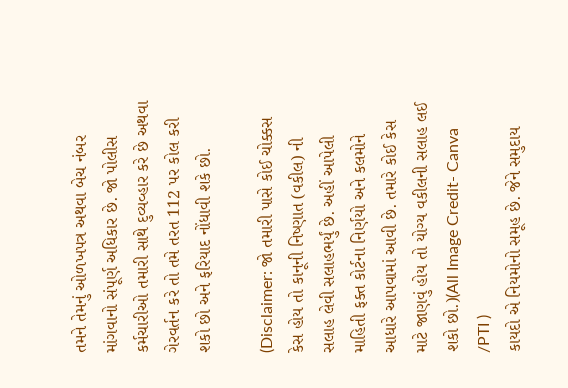તમને તેમનું ઓળખપત્ર અથવા બેચ નંબર માંગવાનો સંપૂર્ણ અધિકાર છે. જો પોલીસ કર્મચારીઓ તમારી સાથે દુવ્યવ્હાર કરે છે અથવા ગેરવર્તન કરે તો તમે તરત 112 પર કોલ કરી શકો છો અને ફરિયાદ નોંધાવી શકે છો.

(Disclaimer: જો તમારી પાસે કોઈ ચોક્કસ કેસ હોય તો કાનૂની નિષ્ણાત (વકીલ) ની સલાહ લેવી સલાહભર્યું છે. અહીં આપેલી માહિતી ફક્ત કોર્ટના નિર્ણયો અને કલમોને આધારે આપવામાં આવી છે. તમારે કોઈ કેસ માટે જાણવું હોય તો યોગ્ય વકીલની સલાહ લઈ શકો છો.)(All Image Credit- Canva /PTI )
કાયદો એ નિયમોનો સમૂહ છે. જેને સમુદાય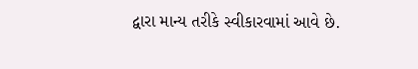દ્વારા માન્ય તરીકે સ્વીકારવામાં આવે છે.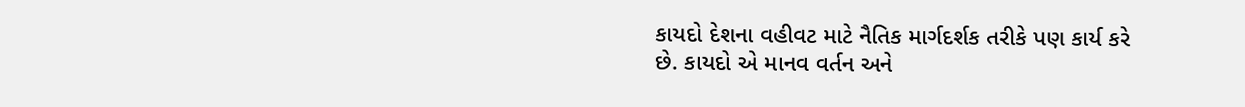કાયદો દેશના વહીવટ માટે નૈતિક માર્ગદર્શક તરીકે પણ કાર્ય કરે છે. કાયદો એ માનવ વર્તન અને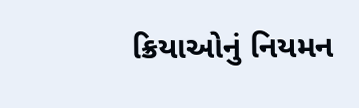ક્રિયાઓનું નિયમન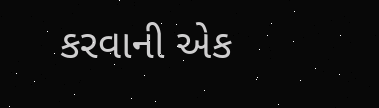કરવાની એક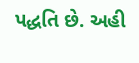પદ્ધતિ છે. અહી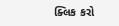ક્લિક કરો